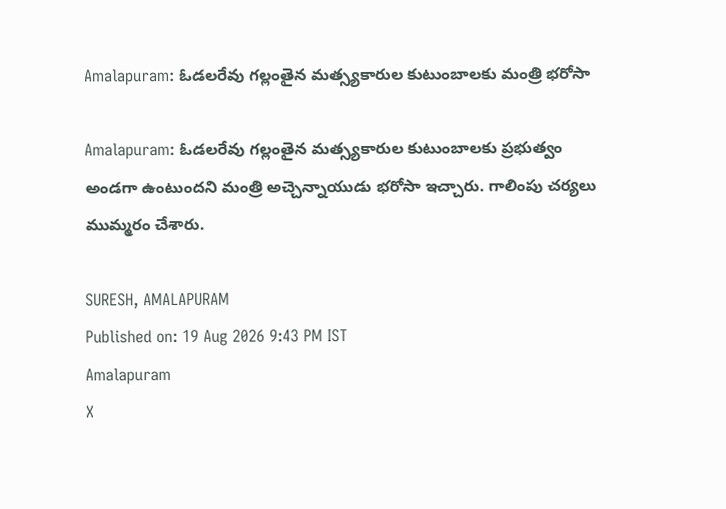Amalapuram: ఓడలరేవు గల్లంతైన మత్స్యకారుల కుటుంబాలకు మంత్రి భరోసా

Amalapuram: ఓడలరేవు గల్లంతైన మత్స్యకారుల కుటుంబాలకు ప్రభుత్వం అండగా ఉంటుందని మంత్రి అచ్చెన్నాయుడు భరోసా ఇచ్చారు. గాలింపు చర్యలు ముమ్మరం చేశారు.

SURESH, AMALAPURAM
Published on: 19 Aug 2026 9:43 PM IST
Amalapuram
X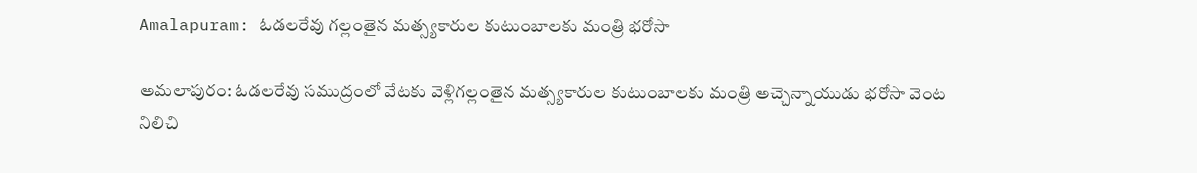Amalapuram: ఓడలరేవు గల్లంతైన మత్స్యకారుల కుటుంబాలకు మంత్రి భరోసా

అమలాపురం: ఓడలరేవు సముద్రంలో వేటకు వెళ్లిగల్లంతైన మత్స్యకారుల కుటుంబాలకు మంత్రి అచ్చెన్నాయుడు భరోసా వెంట నిలిచి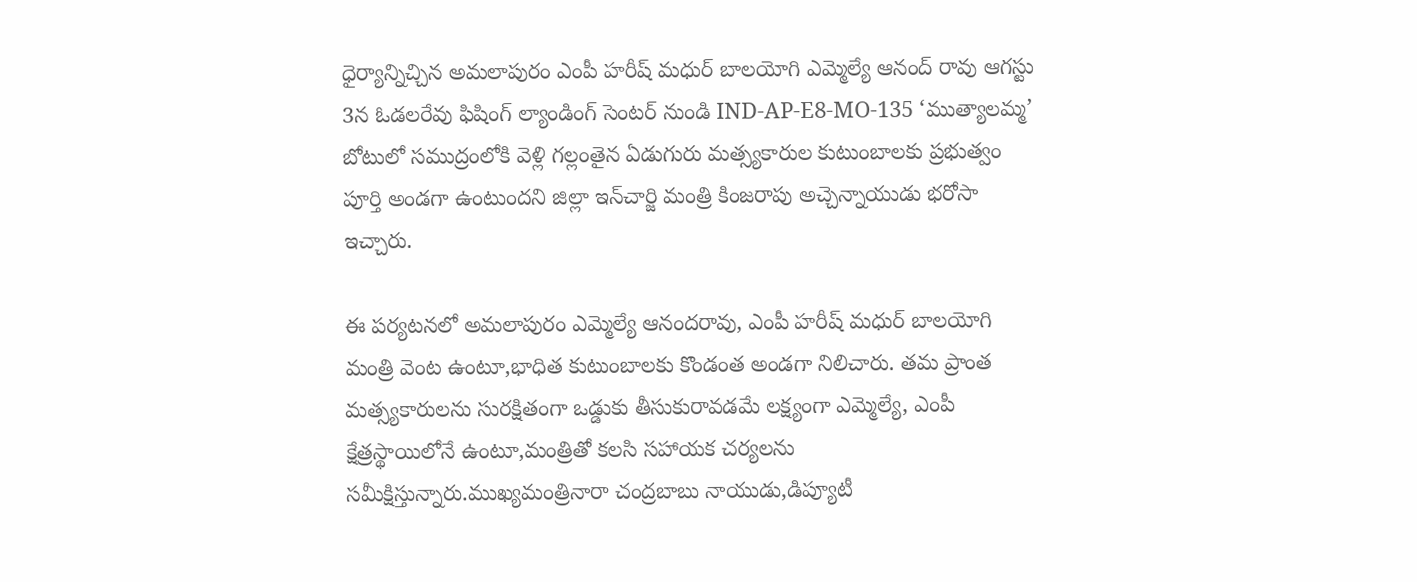ధైర్యాన్నిచ్చిన అమలాపురం ఎంపీ హరీష్ మధుర్ బాలయోగి ఎమ్మెల్యే ఆనంద్ రావు ఆగస్టు 3న ఓడలరేవు ఫిషింగ్ ల్యాండింగ్ సెంటర్ నుండి IND-AP-E8-MO-135 ‘ముత్యాలమ్మ’ బోటులో సముద్రంలోకి వెళ్లి గల్లంతైన ఏడుగురు మత్స్యకారుల కుటుంబాలకు ప్రభుత్వం పూర్తి అండగా ఉంటుందని జిల్లా ఇన్‌చార్జి మంత్రి కింజరాపు అచ్చెన్నాయుడు భరోసా ఇచ్చారు.

ఈ పర్యటనలో అమలాపురం ఎమ్మెల్యే ఆనందరావు, ఎంపీ హరీష్ మధుర్ బాలయోగి మంత్రి వెంట ఉంటూ,భాధిత కుటుంబాలకు కొండంత అండగా నిలిచారు. తమ ప్రాంత మత్స్యకారులను సురక్షితంగా ఒడ్డుకు తీసుకురావడమే లక్ష్యంగా ఎమ్మెల్యే, ఎంపీ క్షేత్రస్థాయిలోనే ఉంటూ,మంత్రితో కలసి సహాయక చర్యలను సమీక్షిస్తున్నారు.ముఖ్యమంత్రినారా చంద్రబాబు నాయుడు,డిప్యూటీ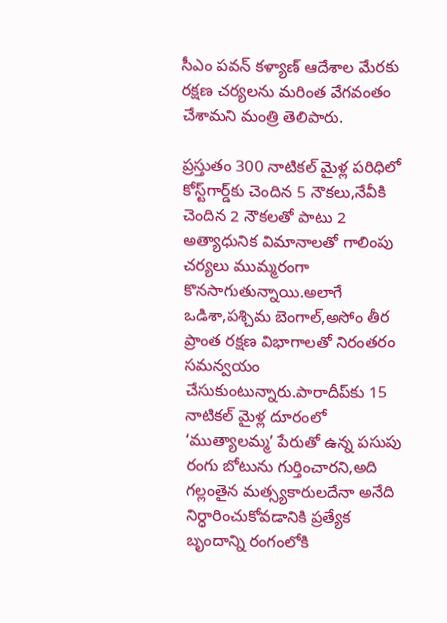సీఎం పవన్ కళ్యాణ్ ఆదేశాల మేరకు రక్షణ చర్యలను మరింత వేగవంతం చేశామని మంత్రి తెలిపారు.

ప్రస్తుతం 300 నాటికల్ మైళ్ల పరిధిలో కోస్ట్‌గార్డ్‌కు చెందిన 5 నౌకలు,నేవీకి చెందిన 2 నౌకలతో పాటు 2 అత్యాధునిక విమానాలతో గాలింపు చర్యలు ముమ్మరంగా కొనసాగుతున్నాయి.అలాగే ఒడిశా,పశ్చిమ బెంగాల్,అసోం తీర ప్రాంత రక్షణ విభాగాలతో నిరంతరం సమన్వయం చేసుకుంటున్నారు.పారాదీప్‌కు 15 నాటికల్ మైళ్ల దూరంలో ‘ముత్యాలమ్మ’ పేరుతో ఉన్న పసుపు రంగు బోటును గుర్తించారని,అది గల్లంతైన మత్స్యకారులదేనా అనేది నిర్ధారించుకోవడానికి ప్రత్యేక బృందాన్ని రంగంలోకి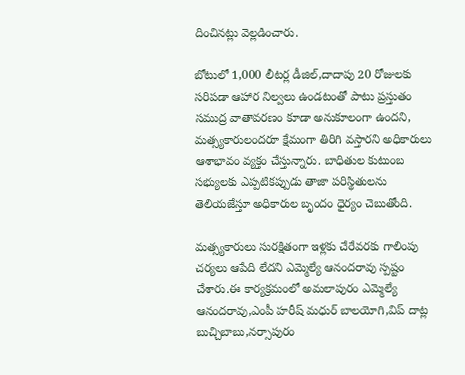దించినట్లు వెల్లడించారు.

బోటులో 1,000 లీటర్ల డీజిల్,దాదాపు 20 రోజులకు సరిపడా ఆహార నిల్వలు ఉండటంతో పాటు ప్రస్తుతం సముద్ర వాతావరణం కూడా అనుకూలంగా ఉందని, మత్స్యకారులందరూ క్షేమంగా తిరిగి వస్తారని అధికారులు ఆశాభావం వ్యక్తం చేస్తున్నారు. బాధితుల కుటుంబ సభ్యులకు ఎప్పటికప్పుడు తాజా పరిస్థితులను తెలియజేస్తూ అధికారుల బృందం ధైర్యం చెబుతోంది.

మత్స్యకారులు సురక్షితంగా ఇళ్లకు చేరేవరకు గాలింపు చర్యలు ఆపేది లేదని ఎమ్మెల్యే ఆనందరావు స్పష్టం చేశారు.ఈ కార్యక్రమంలో అమలాపురం ఎమ్మెల్యే ఆనందరావు,ఎంపీ హరీష్ మధుర్ బాలయోగి,విప్ దాట్ల బుచ్చిబాబు,నర్సాపురం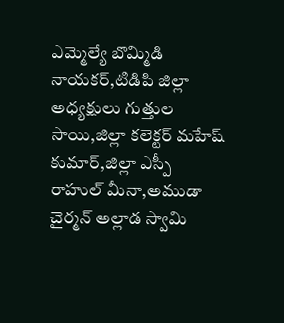ఎమ్మెల్యే బొమ్మిడి నాయకర్,టిడిపి జిల్లా అధ్యక్షులు గుత్తుల సాయి,జిల్లా కలెక్టర్ మహేష్ కుమార్,జిల్లా ఎస్పీ రాహుల్ మీనా,అముడా చైర్మన్ అల్లాడ స్వామి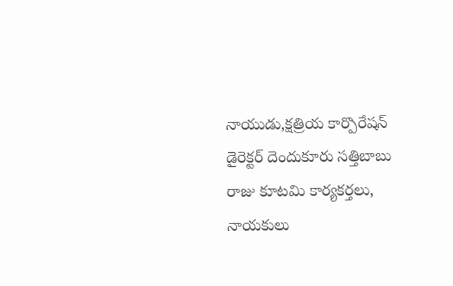నాయుడు,క్షత్రియ కార్పొరేషన్ డైరెక్టర్ దెందుకూరు సత్తిబాబు రాజు కూటమి కార్యకర్తలు, నాయకులు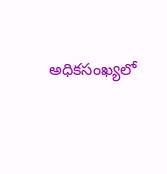అధికసంఖ్యలో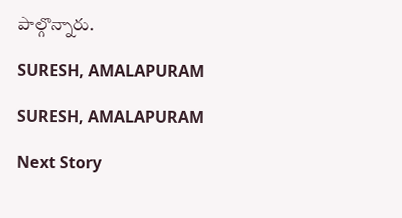పాల్గొన్నారు.

SURESH, AMALAPURAM

SURESH, AMALAPURAM

Next Story